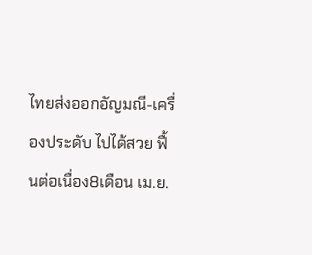ไทยส่งออกอัญมณี-เครื่องประดับ ไปได้สวย ฟื้นต่อเนื่อง8เดือน เม.ย.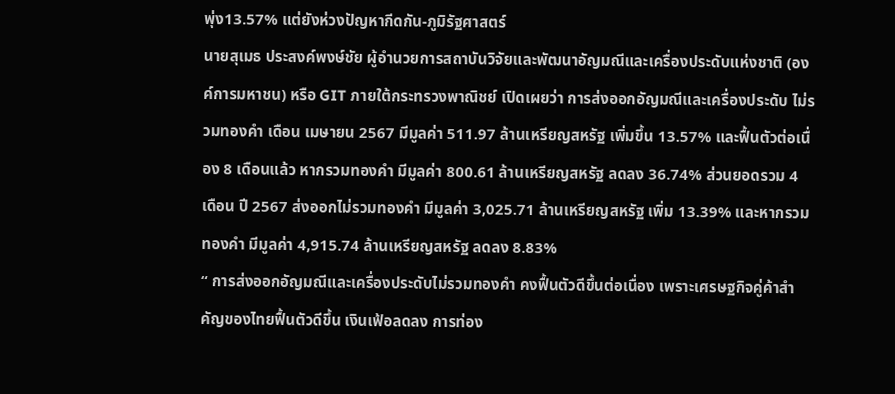พุ่ง13.57% แต่ยังห่วงปัญหากีดกัน-ภูมิรัฐศาสตร์
นายสุเมธ ประสงค์พงษ์ชัย ผู้อำนวยการสถาบันวิจัยและพัฒนาอัญมณีและเครื่องประดับแห่งชาติ (องค์การมหาชน) หรือ GIT ภายใต้กระทรวงพาณิชย์ เปิดเผยว่า การส่งออกอัญมณีและเครื่องประดับ ไม่รวมทองคำ เดือน เมษายน 2567 มีมูลค่า 511.97 ล้านเหรียญสหรัฐ เพิ่มขึ้น 13.57% และฟื้นตัวต่อเนื่อง 8 เดือนแล้ว หากรวมทองคำ มีมูลค่า 800.61 ล้านเหรียญสหรัฐ ลดลง 36.74% ส่วนยอดรวม 4 เดือน ปี 2567 ส่งออกไม่รวมทองคำ มีมูลค่า 3,025.71 ล้านเหรียญสหรัฐ เพิ่ม 13.39% และหากรวมทองคำ มีมูลค่า 4,915.74 ล้านเหรียญสหรัฐ ลดลง 8.83%
“ การส่งออกอัญมณีและเครื่องประดับไม่รวมทองคำ คงฟื้นตัวดีขึ้นต่อเนื่อง เพราะเศรษฐกิจคู่ค้าสำคัญของไทยฟื้นตัวดีขึ้น เงินเฟ้อลดลง การท่อง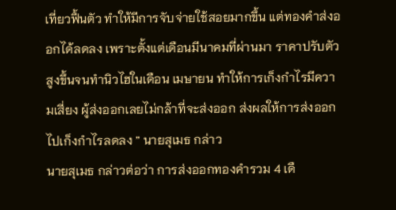เที่ยวฟื้นตัว ทำให้มีการจับจ่ายใช้สอยมากขึ้น แต่ทองคำส่งออกได้ลดลง เพราะตั้งแต่เดือนมีนาคมที่ผ่านมา ราคาปรับตัวสูงขึ้นจนทำนิวไฮในเดือน เมษายน ทำให้การเก็งกำไรมีความเสี่ยง ผู้ส่งออกเลยไม่กล้าที่จะส่งออก ส่งผลให้การส่งออกไปเก็งกำไรลดลง ” นายสุเมธ กล่าว
นายสุเมธ กล่าวต่อว่า การส่งออกทองคำรวม 4 เดื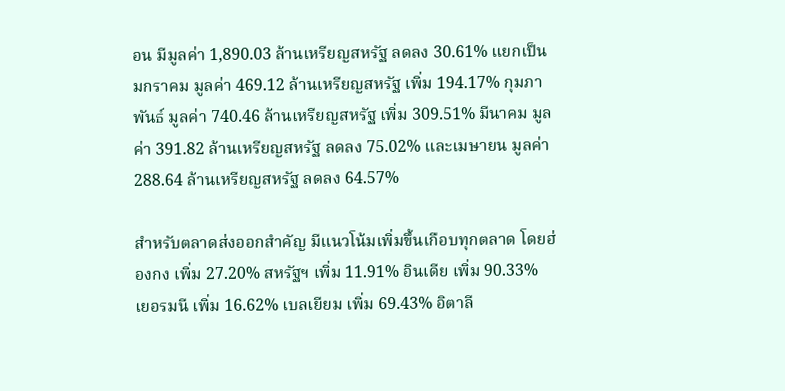อน มีมูลค่า 1,890.03 ล้านเหรียญสหรัฐ ลดลง 30.61% แยกเป็นมกราคม มูลค่า 469.12 ล้านเหรียญสหรัฐ เพิ่ม 194.17% กุมภาพันธ์ มูลค่า 740.46 ล้านเหรียญสหรัฐ เพิ่ม 309.51% มีนาคม มูลค่า 391.82 ล้านเหรียญสหรัฐ ลดลง 75.02% และเมษายน มูลค่า 288.64 ล้านเหรียญสหรัฐ ลดลง 64.57%

สำหรับตลาดส่งออกสำคัญ มีแนวโน้มเพิ่มขึ้นเกือบทุกตลาด โดยฮ่องกง เพิ่ม 27.20% สหรัฐฯ เพิ่ม 11.91% อินเดีย เพิ่ม 90.33% เยอรมนี เพิ่ม 16.62% เบลเยียม เพิ่ม 69.43% อิตาลี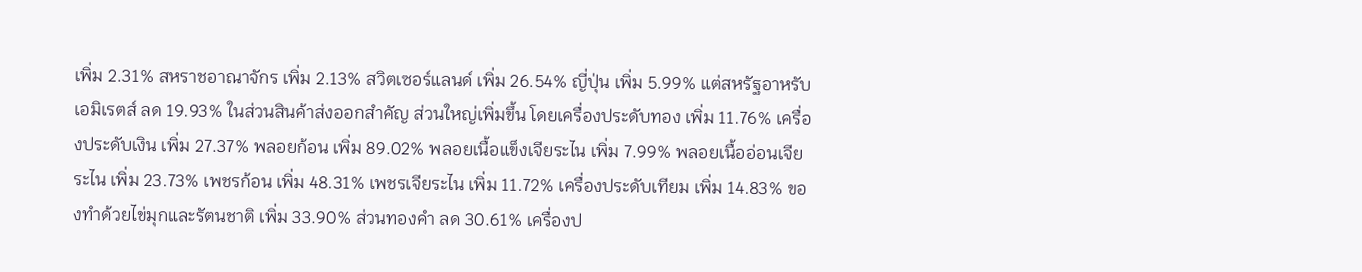เพิ่ม 2.31% สหราชอาณาจักร เพิ่ม 2.13% สวิตเซอร์แลนด์ เพิ่ม 26.54% ญี่ปุ่น เพิ่ม 5.99% แต่สหรัฐอาหรับเอมิเรตส์ ลด 19.93% ในส่วนสินค้าส่งออกสำคัญ ส่วนใหญ่เพิ่มขึ้น โดยเครื่องประดับทอง เพิ่ม 11.76% เครื่องประดับเงิน เพิ่ม 27.37% พลอยก้อน เพิ่ม 89.02% พลอยเนื้อแข็งเจียระไน เพิ่ม 7.99% พลอยเนื้ออ่อนเจียระไน เพิ่ม 23.73% เพชรก้อน เพิ่ม 48.31% เพชรเจียระไน เพิ่ม 11.72% เครื่องประดับเทียม เพิ่ม 14.83% ของทำด้วยไข่มุกและรัตนชาติ เพิ่ม 33.90% ส่วนทองคำ ลด 30.61% เครื่องป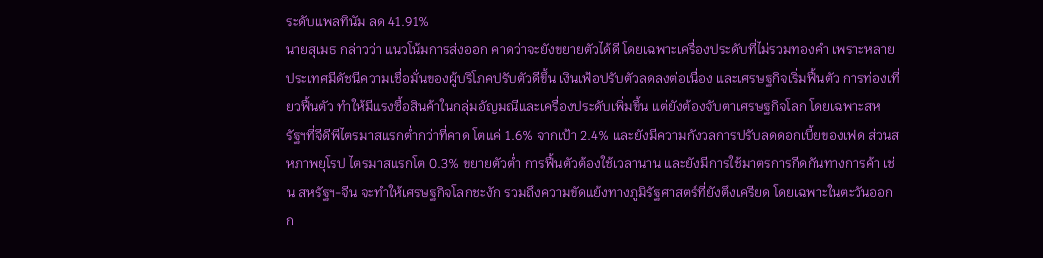ระดับแพลทินัม ลด 41.91%
นายสุเมธ กล่าวว่า แนวโน้มการส่งออก คาดว่าจะยังขยายตัวได้ดี โดยเฉพาะเครื่องประดับที่ไม่รวมทองคำ เพราะหลายประเทศมีดัชนีความเชื่อมั่นของผู้บริโภคปรับตัวดีขึ้น เงินเฟ้อปรับตัวลดลงต่อเนื่อง และเศรษฐกิจเริ่มฟื้นตัว การท่องเที่ยวฟื้นตัว ทำให้มีแรงซื้อสินค้าในกลุ่มอัญมณีและเครื่องประดับเพิ่มขึ้น แต่ยังต้องจับตาเศรษฐกิจโลก โดยเฉพาะสหรัฐฯที่จีดีพีไตรมาสแรกต่ำกว่าที่คาด โตแค่ 1.6% จากเป้า 2.4% และยังมีความกังวลการปรับลดดอกเบี้ยของเฟด ส่วนสหภาพยุโรป ไตรมาสแรกโต 0.3% ขยายตัวต่ำ การฟื้นตัวต้องใช้เวลานาน และยังมีการใช้มาตรการกีดกันทางการค้า เช่น สหรัฐฯ-จีน จะทำให้เศรษฐกิจโลกชะงัก รวมถึงความขัดแย้งทางภูมิรัฐศาสตร์ที่ยังตึงเครียด โดยเฉพาะในตะวันออกก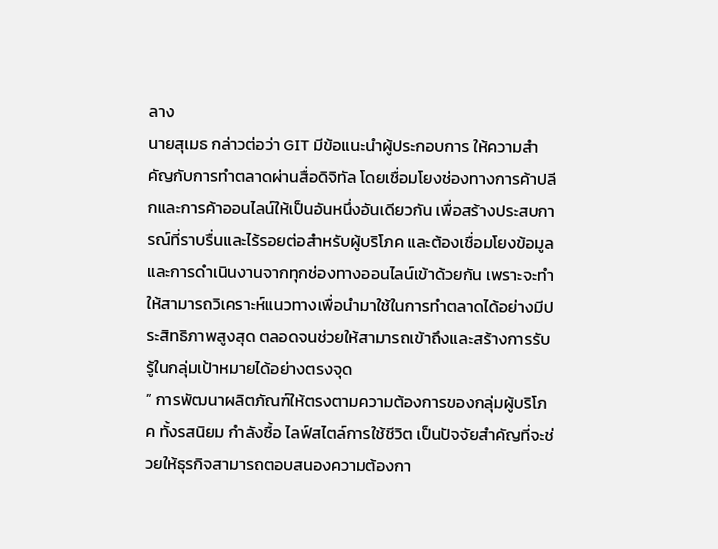ลาง
นายสุเมธ กล่าวต่อว่า GIT มีข้อแนะนำผู้ประกอบการ ให้ความสำคัญกับการทำตลาดผ่านสื่อดิจิทัล โดยเชื่อมโยงช่องทางการค้าปลีกและการค้าออนไลน์ให้เป็นอันหนึ่งอันเดียวกัน เพื่อสร้างประสบการณ์ที่ราบรื่นและไร้รอยต่อสำหรับผู้บริโภค และต้องเชื่อมโยงข้อมูลและการดำเนินงานจากทุกช่องทางออนไลน์เข้าด้วยกัน เพราะจะทำให้สามารถวิเคราะห์แนวทางเพื่อนำมาใช้ในการทำตลาดได้อย่างมีประสิทธิภาพสูงสุด ตลอดจนช่วยให้สามารถเข้าถึงและสร้างการรับรู้ในกลุ่มเป้าหมายได้อย่างตรงจุด
” การพัฒนาผลิตภัณฑ์ให้ตรงตามความต้องการของกลุ่มผู้บริโภค ทั้งรสนิยม กำลังซื้อ ไลฟ์สไตล์การใช้ชีวิต เป็นปัจจัยสำคัญที่จะช่วยให้ธุรกิจสามารถตอบสนองความต้องกา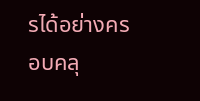รได้อย่างครอบคลุ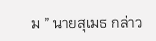ม ” นายสุเมธ กล่าว